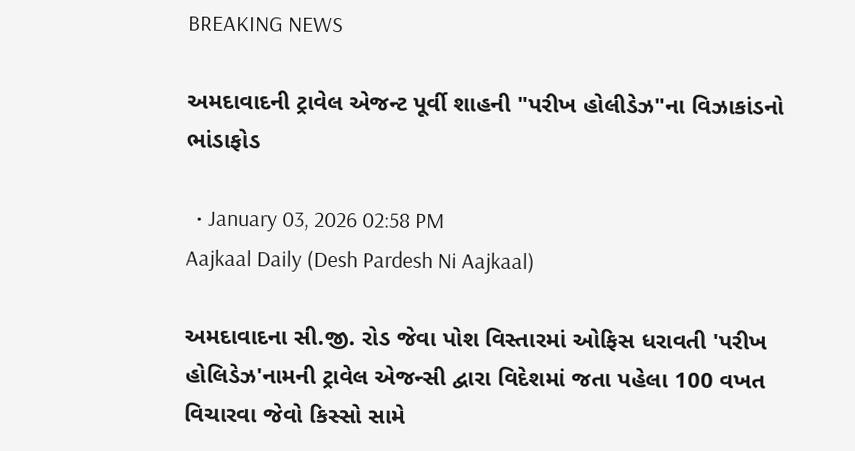BREAKING NEWS

અમદાવાદની ટ્રાવેલ એજન્ટ પૂર્વી શાહની "પરીખ હોલીડેઝ"ના વિઝાકાંડનો ભાંડાફોડ

  • January 03, 2026 02:58 PM
Aajkaal Daily (Desh Pardesh Ni Aajkaal)

અમદાવાદના સી.જી. રોડ જેવા પોશ વિસ્તારમાં ઓફિસ ધરાવતી 'પરીખ હોલિડેઝ'નામની ટ્રાવેલ એજન્સી દ્વારા વિદેશમાં જતા પહેલા 100 વખત વિચારવા જેવો કિસ્સો સામે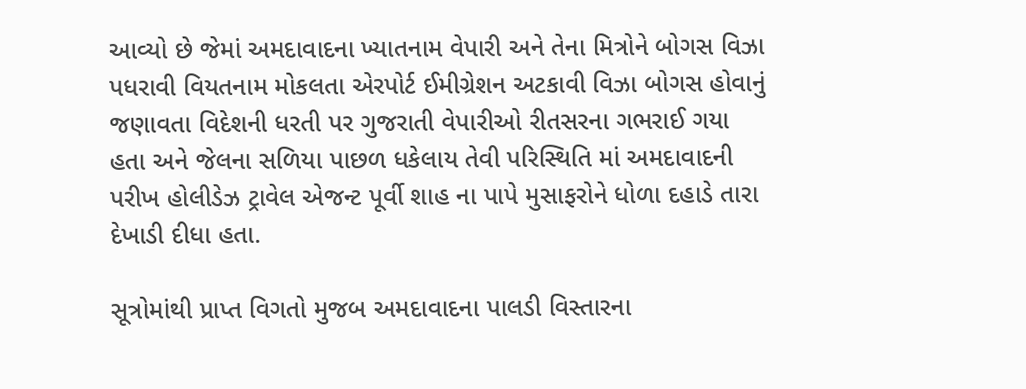આવ્યો છે જેમાં અમદાવાદના ખ્યાતનામ વેપારી અને તેના મિત્રોને બોગસ વિઝા પધરાવી વિયતનામ મોકલતા એરપોર્ટ ઈમીગ્રેશન અટકાવી વિઝા બોગસ હોવાનું જણાવતા વિદેશની ધરતી પર ગુજરાતી વેપારીઓ રીતસરના ગભરાઈ ગયા હતા અને જેલના સળિયા પાછળ ધકેલાય તેવી પરિસ્થિતિ માં અમદાવાદની પરીખ હોલીડેઝ ટ્રાવેલ એજન્ટ પૂર્વી શાહ ના પાપે મુસાફરોને ધોળા દહાડે તારા દેખાડી દીધા હતા.

સૂત્રોમાંથી પ્રાપ્ત વિગતો મુજબ અમદાવાદના પાલડી વિસ્તારના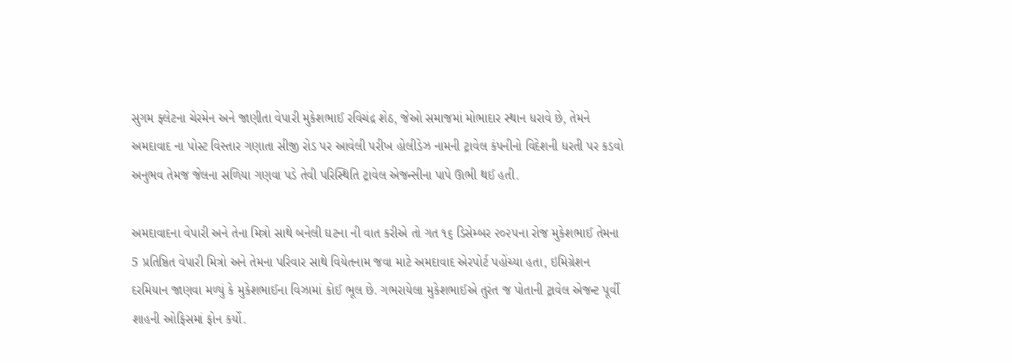સુગમ ફ્લેટના ચેરમેન અને જાણીતા વેપારી મુકેશભાઈ રવિચંદ્ર શેઠ, જેઓ સમાજમાં મોભાદાર સ્થાન ધરાવે છે, તેમને અમદાવાદ ના પોસ્ટ વિસ્તાર ગણાતા સીજી રોડ પર આવેલી પરીખ હોલીડેઝ નામની ટ્રાવેલ કંપનીનો વિદેશની ધરતી પર કડવો અનુભવ તેમજ જેલના સળિયા ગણવા પડે તેવી પરિસ્થિતિ ટ્રાવેલ એજન્સીના પાપે ઊભી થઈ હતી.

અમદાવાદના વેપારી અને તેના મિત્રો સાથે બનેલી ઘટના ની વાત કરીએ તો ગત ૧૬ ડિસેમ્બર ૨૦૨૫ના રોજ મુકેશભાઈ તેમના 5 પ્રતિષ્ઠિત વેપારી મિત્રો અને તેમના પરિવાર સાથે વિયેતનામ જવા માટે અમદાવાદ એરપોર્ટ પહોંચ્યા હતા, ઇમિગ્રેશન દરમિયાન જાણવા મળ્યું કે મુકેશભાઈના વિઝામાં કોઈ ભૂલ છે. ગભરાયેલા મુકેશભાઈએ તુરંત જ પોતાની ટ્રાવેલ એજન્ટ પૂર્વી શાહની ઓફિસમાં ફોન કર્યો.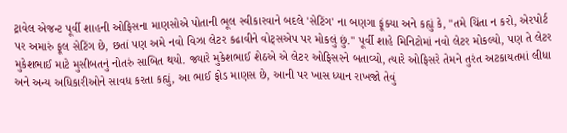ટ્રાવેલ એજન્ટ પૂર્વી શાહની ઓફિસના માણસોએ પોતાની ભૂલ સ્વીકારવાને બદલે 'સેટિંગ' ના બણગા ફૂંક્યા અને કહ્યું કે, "તમે ચિંતા ન કરો, એરપોર્ટ પર અમારું ફૂલ સેટિંગ છે, છતાં પણ અમે નવો વિઝા લેટર કઢાવીને વોટ્સએપ પર મોકલું છું." પૂર્વી શાહે મિનિટોમાં નવો લેટર મોકલ્યો, પણ તે લેટર મુકેશભાઈ માટે મુસીબતનું નોતરું સાબિત થયો. જ્યારે મુકેશભાઈ શેઠએ એ લેટર ઓફિસરને બતાવ્યો, ત્યારે ઓફિસરે તેમને તુરંત અટકાયતમાં લીધા અને અન્ય અધિકારીઓને સાવધ કરતા કહ્યું, આ ભાઈ ફોડ માણસ છે, આની પર ખાસ ધ્યાન રાખજો તેવું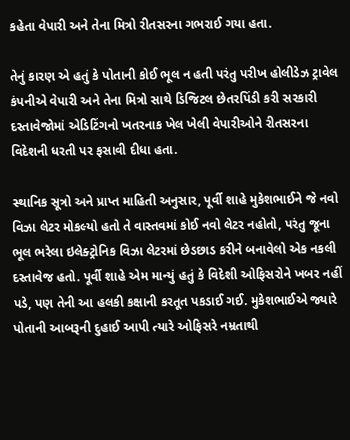કહેતા વેપારી અને તેના મિત્રો રીતસરના ગભરાઈ ગયા હતા.

તેનું કારણ એ હતું કે પોતાની કોઈ ભૂલ ન હતી પરંતુ પરીખ હોલીડેઝ ટ્રાવેલ કંપનીએ વેપારી અને તેના મિત્રો સાથે ડિજિટલ છેતરપિંડી કરી સરકારી દસ્તાવેજોમાં એડિટિંગનો ખતરનાક ખેલ ખેલી વેપારીઓને રીતસરના વિદેશની ધરતી પર ફસાવી દીધા હતા.

સ્થાનિક સૂત્રો અને પ્રાપ્ત માહિતી અનુસાર, પૂર્વી શાહે મુકેશભાઈને જે નવો વિઝા લેટર મોકલ્યો હતો તે વાસ્તવમાં કોઈ નવો લેટર નહોતો, પરંતુ જૂના ભૂલ ભરેલા ઇલેક્ટ્રોનિક વિઝા લેટરમાં છેડછાડ કરીને બનાવેલો એક નકલી દસ્તાવેજ હતો. પૂર્વી શાહે એમ માન્યું હતું કે વિદેશી ઓફિસરોને ખબર નહીં પડે, પણ તેની આ હલકી કક્ષાની કરતૂત પકડાઈ ગઈ. મુકેશભાઈએ જ્યારે પોતાની આબરૂની દુહાઈ આપી ત્યારે ઓફિસરે નમ્રતાથી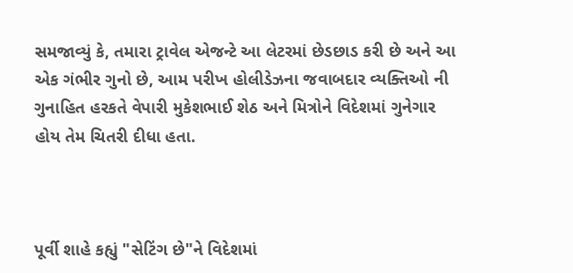સમજાવ્યું કે, તમારા ટ્રાવેલ એજન્ટે આ લેટરમાં છેડછાડ કરી છે અને આ એક ગંભીર ગુનો છે, આમ પરીખ હોલીડેઝના જવાબદાર વ્યક્તિઓ ની ગુનાહિત હરકતે વેપારી મુકેશભાઈ શેઠ અને મિત્રોને વિદેશમાં ગુનેગાર હોય તેમ ચિતરી દીધા હતા.



પૂર્વી શાહે કહ્યું "સેટિંગ છે"ને વિદેશમાં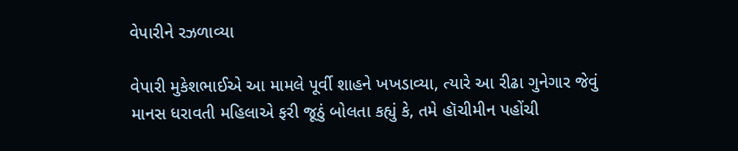વેપારીને રઝળાવ્યા

વેપારી મુકેશભાઈએ આ મામલે પૂર્વી શાહને ખખડાવ્યા, ત્યારે આ રીઢા ગુનેગાર જેવું માનસ ધરાવતી મહિલાએ ફરી જૂઠું બોલતા કહ્યું કે, તમે હૉચીમીન પહોંચી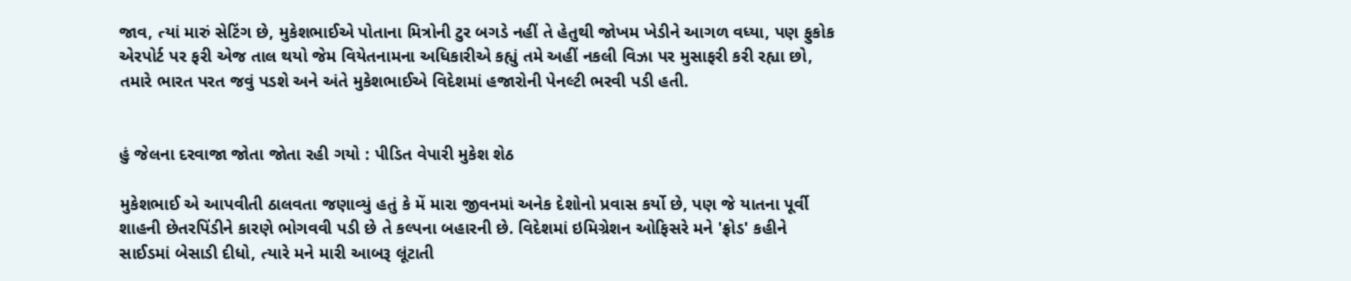જાવ, ત્યાં મારું સેટિંગ છે, મુકેશભાઈએ પોતાના મિત્રોની ટુર બગડે નહીં તે હેતુથી જોખમ ખેડીને આગળ વધ્યા, પણ ફુકોક એરપોર્ટ પર ફરી એજ તાલ થયો જેમ વિયેતનામના અધિકારીએ કહ્યું તમે અહીં નકલી વિઝા પર મુસાફરી કરી રહ્યા છો, તમારે ભારત પરત જવું પડશે અને અંતે મુકેશભાઈએ વિદેશમાં હજારોની પેનલ્ટી ભરવી પડી હતી.


હું જેલના દરવાજા જોતા જોતા રહી ગયો : પીડિત વેપારી મુકેશ શેઠ

મુકેશભાઈ એ આપવીતી ઠાલવતા જણાવ્યું હતું કે મેં મારા જીવનમાં અનેક દેશોનો પ્રવાસ કર્યો છે, પણ જે યાતના પૂર્વી શાહની છેતરપિંડીને કારણે ભોગવવી પડી છે તે કલ્પના બહારની છે. વિદેશમાં ઇમિગ્રેશન ઓફિસરે મને 'ફ્રોડ' કહીને સાઈડમાં બેસાડી દીધો, ત્યારે મને મારી આબરૂ લૂંટાતી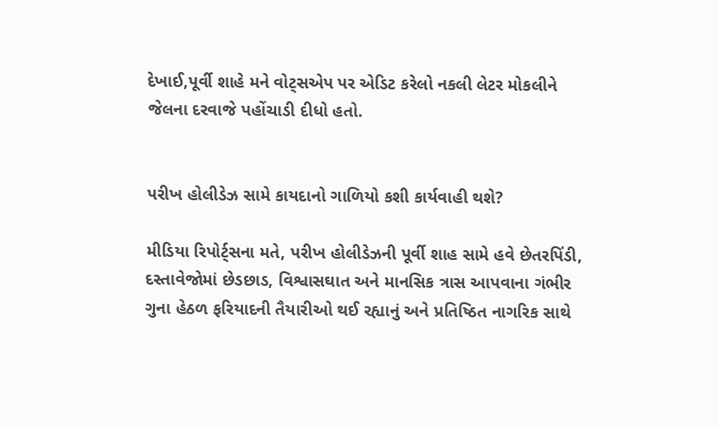દેખાઈ,પૂર્વી શાહે મને વોટ્સએપ પર એડિટ કરેલો નકલી લેટર મોકલીને જેલના દરવાજે પહોંચાડી દીધો હતો.


પરીખ હોલીડેઝ સામે કાયદાનો ગાળિયો કશી કાર્યવાહી થશે?

મીડિયા રિપોર્ટ્સના મતે, પરીખ હોલીડેઝની પૂર્વી શાહ સામે હવે છેતરપિંડી, દસ્તાવેજોમાં છેડછાડ, વિશ્વાસઘાત અને માનસિક ત્રાસ આપવાના ગંભીર ગુના હેઠળ ફરિયાદની તૈયારીઓ થઈ રહ્યાનું અને પ્રતિષ્ઠિત નાગરિક સાથે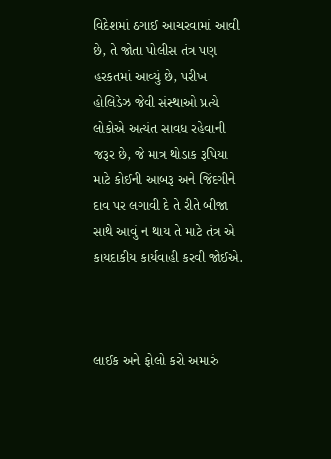વિદેશમાં ઠગાઈ આચરવામાં આવી છે, તે જોતા પોલીસ તંત્ર પણ હરકતમાં આવ્યું છે, પરીખ હોલિડેઝ જેવી સંસ્થાઓ પ્રત્યે લોકોએ અત્યંત સાવધ રહેવાની જરૂર છે, જે માત્ર થોડાક રૂપિયા માટે કોઈની આબરૂ અને જિંદગીને દાવ પર લગાવી દે તે રીતે બીજા સાથે આવું ન થાય તે માટે તંત્ર એ કાયદાકીય કાર્યવાહી કરવી જોઈએ.



લાઈક અને ફોલો કરો અમારું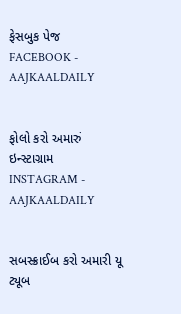ફેસબુક પેજ FACEBOOK - AAJKAALDAILY


ફોલો કરો અમારું ઇન્સ્ટાગ્રામ INSTAGRAM - AAJKAALDAILY


સબસ્ક્રાઈબ કરો અમારી યૂ ટ્યૂબ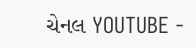ચેનલ YOUTUBE -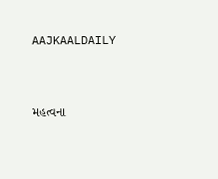AAJKAALDAILY


મહત્વના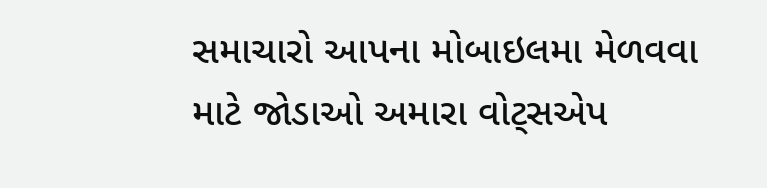સમાચારો આપના મોબાઇલમા મેળવવા માટે જોડાઓ અમારા વોટ્સએપ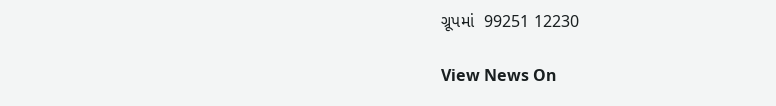ગ્રૂપમાં  99251 12230

View News On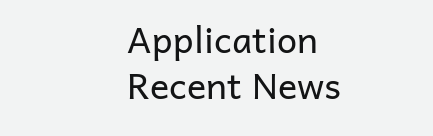Application
Recent News